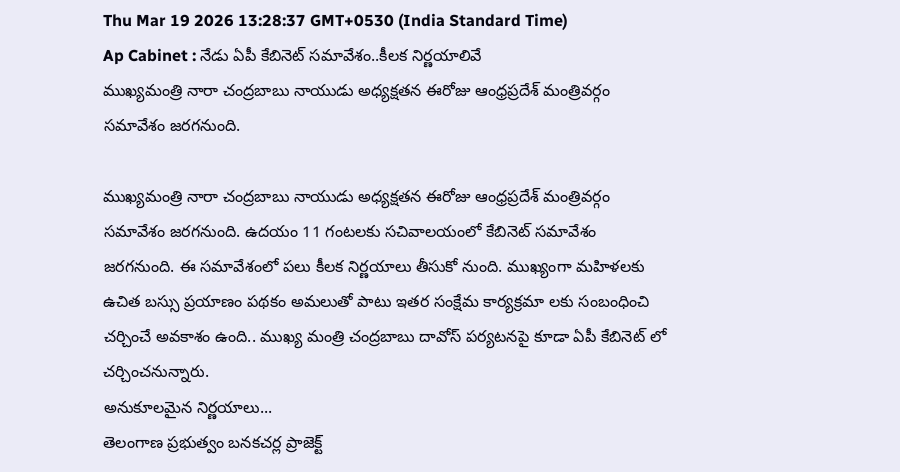Thu Mar 19 2026 13:28:37 GMT+0530 (India Standard Time)
Ap Cabinet : నేడు ఏపీ కేబినెట్ సమావేశం..కీలక నిర్ణయాలివే
ముఖ్యమంత్రి నారా చంద్రబాబు నాయుడు అధ్యక్షతన ఈరోజు ఆంధ్రప్రదేశ్ మంత్రివర్గం సమావేశం జరగనుంది.

ముఖ్యమంత్రి నారా చంద్రబాబు నాయుడు అధ్యక్షతన ఈరోజు ఆంధ్రప్రదేశ్ మంత్రివర్గం సమావేశం జరగనుంది. ఉదయం 11 గంటలకు సచివాలయంలో కేబినెట్ సమావేశం జరగనుంది. ఈ సమావేశంలో పలు కీలక నిర్ణయాలు తీసుకో నుంది. ముఖ్యంగా మహిళలకు ఉచిత బస్సు ప్రయాణం పథకం అమలుతో పాటు ఇతర సంక్షేమ కార్యక్రమా లకు సంబంధించి చర్చించే అవకాశం ఉంది.. ముఖ్య మంత్రి చంద్రబాబు దావోస్ పర్యటనపై కూడా ఏపీ కేబినెట్ లో చర్చించనున్నారు.
అనుకూలమైన నిర్ణయాలు...
తెలంగాణ ప్రభుత్వం బనకచర్ల ప్రాజెక్ట్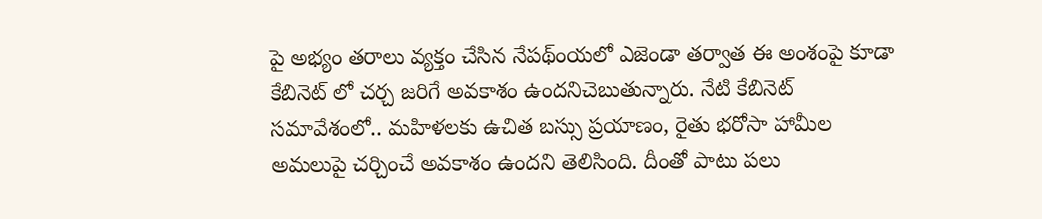పై అభ్యం తరాలు వ్యక్తం చేసిన నేపథ్ంయలో ఎజెండా తర్వాత ఈ అంశంపై కూడా కేబినెట్ లో చర్చ జరిగే అవకాశం ఉందనిచెబుతున్నారు. నేటి కేబినెట్ సమావేశంలో.. మహిళలకు ఉచిత బస్సు ప్రయాణం, రైతు భరోసా హామీల అమలుపై చర్చించే అవకాశం ఉందని తెలిసింది. దీంతో పాటు పలు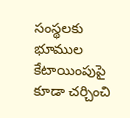సంస్థలకు భూముల కేటాయింపుపై కూడా చర్చించి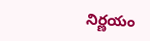నిర్ణయం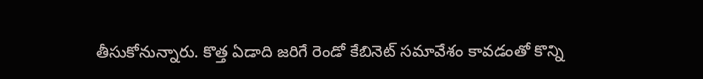తీసుకోనున్నారు. కొత్త ఏడాది జరిగే రెండో కేబినెట్ సమావేశం కావడంతో కొన్ని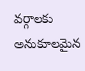వర్గాలకు అనుకూలమైన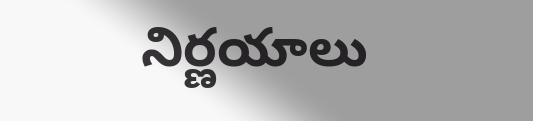నిర్ణయాలు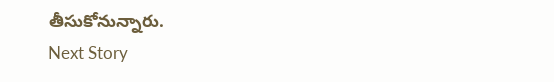తీసుకోనున్నారు.
Next Story